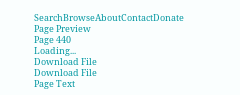SearchBrowseAboutContactDonate
Page Preview
Page 440
Loading...
Download File
Download File
Page Text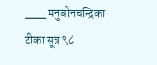___ मनुबोनचन्द्रिका टीका सूत्र ९८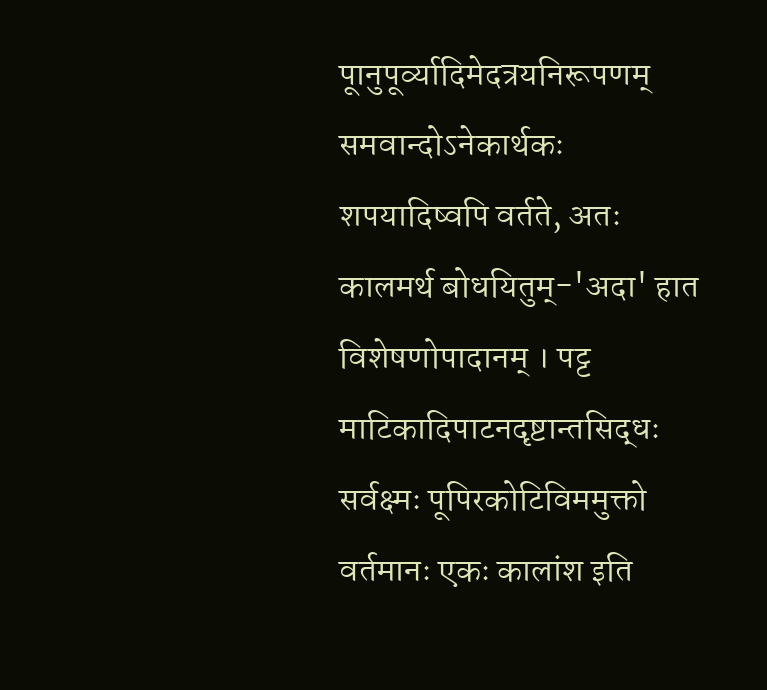पूानुपूर्व्यादिमेदत्रयनिरूपणम् समवान्दोऽनेकार्थकः शपयादिष्वपि वर्तते, अतः कालमर्थ बोधयितुम्-'अदा' हात विशेषणोपादानम् । पट्ट माटिकादिपाटनदृष्टान्तसिद्धः सर्वक्ष्मः पूपिरकोटिविममुक्तो वर्तमानः एकः कालांश इति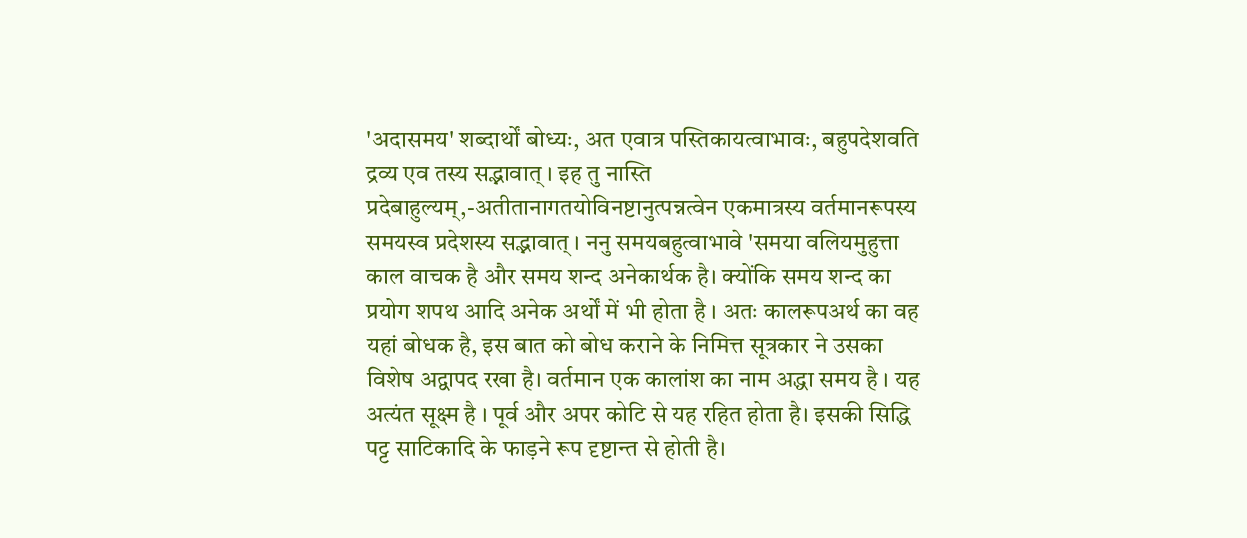'अदासमय' शब्दार्थों बोध्यः, अत एवात्र पस्तिकायत्वाभावः, बहुपदेशवति द्रव्य एव तस्य सद्भावात् । इह तु नास्ति प्रदेबाहुल्यम्,-अतीतानागतयोविनष्टानुत्पन्नत्वेन एकमात्रस्य वर्तमानरूपस्य समयस्व प्रदेशस्य सद्भावात् । ननु समयबहुत्वाभावे 'समया वलियमुहुत्ता काल वाचक है और समय शन्द अनेकार्थक है। क्योंकि समय शन्द का प्रयोग शपथ आदि अनेक अर्थों में भी होता है । अतः कालरूपअर्थ का वह यहां बोधक है, इस बात को बोध कराने के निमित्त सूत्रकार ने उसका विशेष अद्वापद रखा है। वर्तमान एक कालांश का नाम अद्धा समय है । यह अत्यंत सूक्ष्म है । पूर्व और अपर कोटि से यह रहित होता है। इसकी सिद्धि पट्ट साटिकादि के फाड़ने रूप दृष्टान्त से होती है।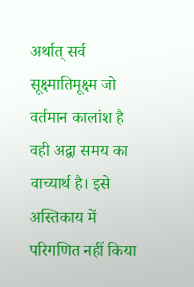अर्थात् सर्व सूक्ष्मातिमूक्ष्म जो वर्तमान कालांश है वही अद्वा समय का वाच्यार्थ है। इसे अस्तिकाय में परिगणित नहीं किया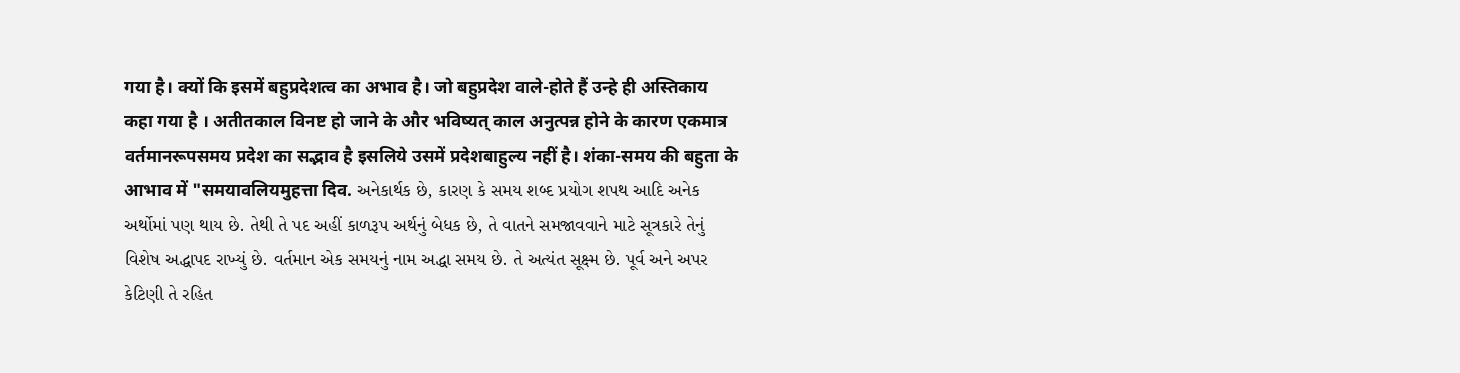गया है। क्यों कि इसमें बहुप्रदेशत्व का अभाव है। जो बहुप्रदेश वाले-होते हैं उन्हे ही अस्तिकाय कहा गया है । अतीतकाल विनष्ट हो जाने के और भविष्यत् काल अनुत्पन्न होने के कारण एकमात्र वर्तमानरूपसमय प्रदेश का सद्भाव है इसलिये उसमें प्रदेशबाहुल्य नहीं है। शंका-समय की बहुता के आभाव में "समयावलियमुहत्ता दिव. અનેકાર્થક છે, કારણ કે સમય શબ્દ પ્રયોગ શપથ આદિ અનેક અર્થોમાં પણ થાય છે. તેથી તે પદ અહીં કાળરૂપ અર્થનું બેધક છે, તે વાતને સમજાવવાને માટે સૂત્રકારે તેનું વિશેષ અદ્ધાપદ રાખ્યું છે. વર્તમાન એક સમયનું નામ અદ્ધા સમય છે. તે અત્યંત સૂક્ષ્મ છે. પૂર્વ અને અપર કેટિણી તે રહિત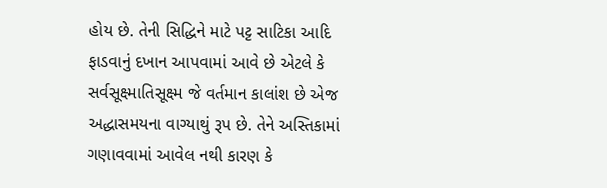હોય છે. તેની સિદ્ધિને માટે પટ્ટ સાટિકા આદિ ફાડવાનું દખાન આપવામાં આવે છે એટલે કે સર્વસૂક્ષ્માતિસૂક્ષ્મ જે વર્તમાન કાલાંશ છે એજ અદ્ધાસમયના વાગ્યાથું રૂપ છે. તેને અસ્તિકામાં ગણાવવામાં આવેલ નથી કારણ કે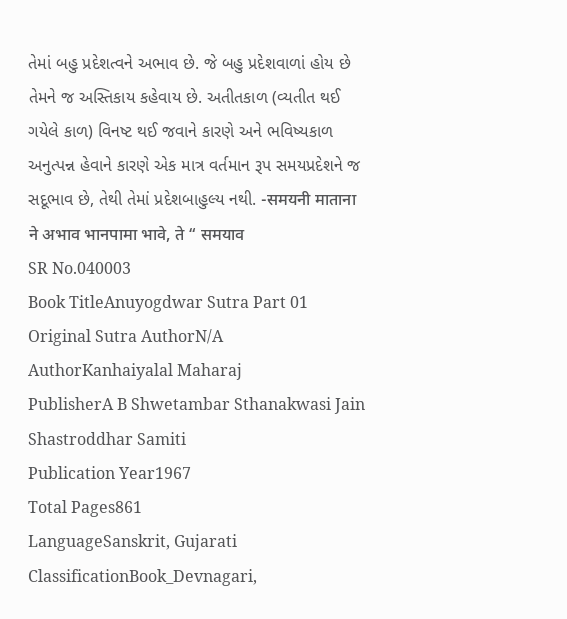તેમાં બહુ પ્રદેશત્વને અભાવ છે. જે બહુ પ્રદેશવાળાં હોય છે તેમને જ અસ્તિકાય કહેવાય છે. અતીતકાળ (વ્યતીત થઈ ગયેલે કાળ) વિનષ્ટ થઈ જવાને કારણે અને ભવિષ્યકાળ અનુત્પન્ન હેવાને કારણે એક માત્ર વર્તમાન રૂપ સમયપ્રદેશને જ સદૂભાવ છે, તેથી તેમાં પ્રદેશબાહુલ્ય નથી. -समयनी माताना ने अभाव भानपामा भावे, ते “ समयाव
SR No.040003
Book TitleAnuyogdwar Sutra Part 01
Original Sutra AuthorN/A
AuthorKanhaiyalal Maharaj
PublisherA B Shwetambar Sthanakwasi Jain Shastroddhar Samiti
Publication Year1967
Total Pages861
LanguageSanskrit, Gujarati
ClassificationBook_Devnagari,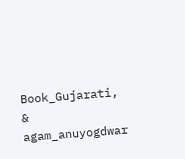Book_Gujarati, & agam_anuyogdwar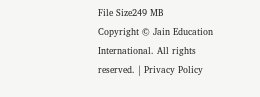File Size249 MB
Copyright © Jain Education International. All rights reserved. | Privacy Policy